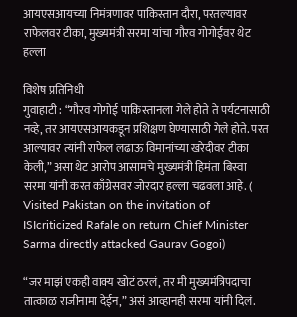आयएसआयच्या निमंत्रणावर पाकिस्तान दौरा, परतल्यावर राफेलवर टीका, मुख्यमंत्री सरमा यांचा गौरव गोगोईंवर थेट हल्ला

विशेष प्रतिनिधी
गुवाहाटी : “गौरव गोगोई पाकिस्तानला गेले होते ते पर्यटनासाठी नव्हे, तर आयएसआयकडून प्रशिक्षण घेण्यासाठी गेले होते. परत आल्यावर त्यांनी राफेल लढाऊ विमानांच्या खरेदीवर टीका केली,” असा थेट आरोप आसामचे मुख्यमंत्री हिमंता बिस्वा सरमा यांनी करत काँग्रेसवर जोरदार हल्ला चढवला आहे. ( Visited Pakistan on the invitation of ISIcriticized Rafale on return Chief Minister Sarma directly attacked Gaurav Gogoi)

“जर माझं एकही वाक्य खोटं ठरलं, तर मी मुख्यमंत्रिपदाचा तात्काळ राजीनामा देईन,” असं आव्हानही सरमा यांनी दिलं.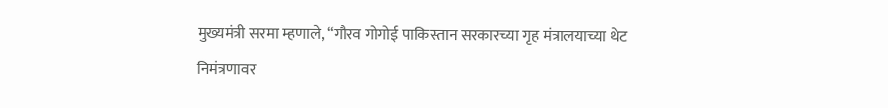मुख्यमंत्री सरमा म्हणाले, “गौरव गोगोई पाकिस्तान सरकारच्या गृह मंत्रालयाच्या थेट निमंत्रणावर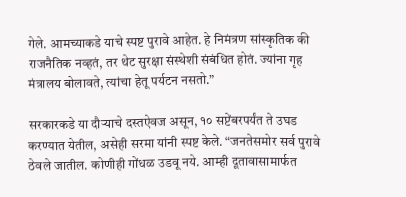गेले. आमच्याकडे याचे स्पष्ट पुरावे आहेत. हे निमंत्रण सांस्कृतिक की राजनैतिक नव्हतं, तर थेट सुरक्षा संस्थेशी संबंधित होतं. ज्यांना गृह मंत्रालय बोलावते, त्यांचा हेतू पर्यटन नसतो.”

सरकारकडे या दौऱ्याचे दस्तऐवज असून, १० सप्टेंबरपर्यंत ते उघड करण्यात येतील, असेही सरमा यांनी स्पष्ट केले. “जनतेसमोर सर्व पुरावे ठेवले जातील. कोणीही गोंधळ उडवू नये. आम्ही दूतावासामार्फत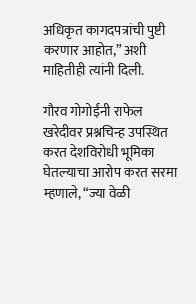अधिकृत कागदपत्रांची पुष्टी करणार आहोत,” अशी माहितीही त्यांनी दिली.

गौरव गोगोईंनी राफेल खरेदीवर प्रश्नचिन्ह उपस्थित करत देशविरोधी भूमिका घेतल्याचा आरोप करत सरमा म्हणाले, “ज्या वेळी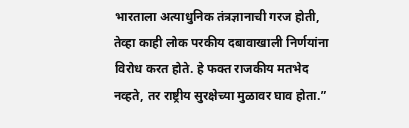भारताला अत्याधुनिक तंत्रज्ञानाची गरज होती, तेव्हा काही लोक परकीय दबावाखाली निर्णयांना विरोध करत होते. हे फक्त राजकीय मतभेद नव्हते, तर राष्ट्रीय सुरक्षेच्या मुळावर घाव होता.”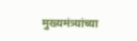मुख्यमंत्र्यांच्या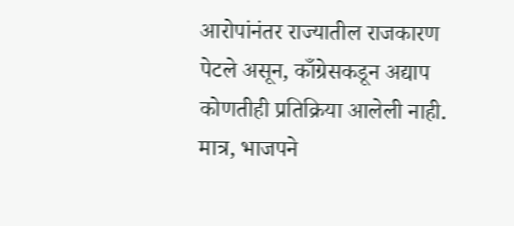आरोपांनंतर राज्यातील राजकारण पेटले असून, काँग्रेसकडून अद्याप कोणतीही प्रतिक्रिया आलेली नाही. मात्र, भाजपने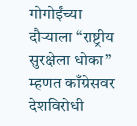गोगोईंच्या दौऱ्याला “राष्ट्रीय सुरक्षेला धोका” म्हणत काँग्रेसवर देशविरोधी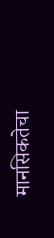मानसिकतेचा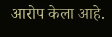आरोप केला आहे.